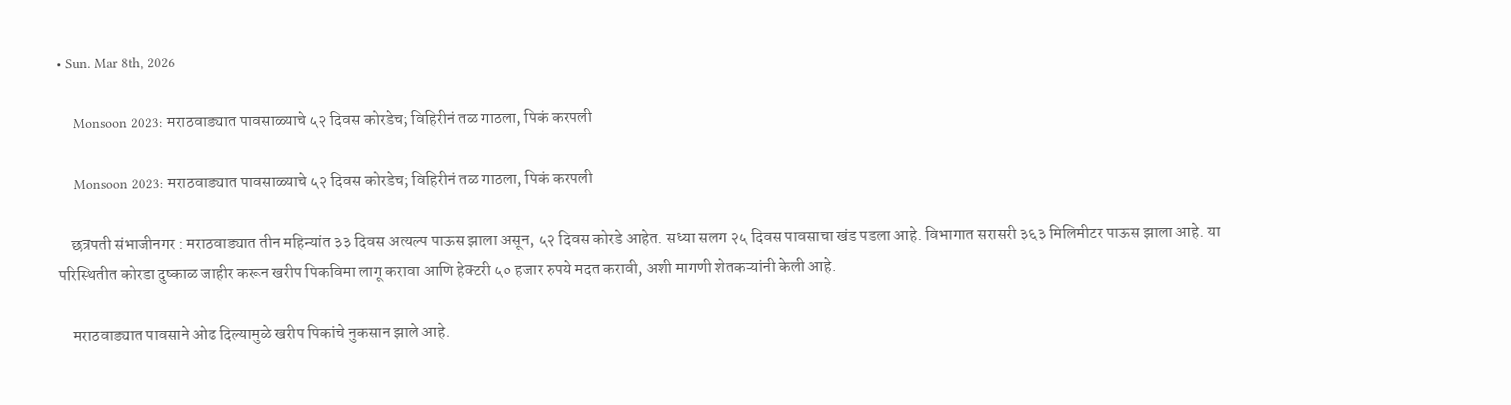• Sun. Mar 8th, 2026

    Monsoon 2023: मराठवाड्यात पावसाळ्याचे ५२ दिवस कोरडेच; विहिरीनं तळ गाठला, पिकं करपली

    Monsoon 2023: मराठवाड्यात पावसाळ्याचे ५२ दिवस कोरडेच; विहिरीनं तळ गाठला, पिकं करपली

    छत्रपती संभाजीनगर : मराठवाड्यात तीन महिन्यांत ३३ दिवस अत्यल्प पाऊस झाला असून, ५२ दिवस कोरडे आहेत. सध्या सलग २५ दिवस पावसाचा खंड पडला आहे. विभागात सरासरी ३६३ मिलिमीटर पाऊस झाला आहे. या परिस्थितीत कोरडा दुष्काळ जाहीर करून खरीप पिकविमा लागू करावा आणि हेक्टरी ५० हजार रुपये मदत करावी, अशी मागणी शेतकऱ्यांनी केली आहे.

    मराठवाड्यात पावसाने ओढ दिल्यामुळे खरीप पिकांचे नुकसान झाले आहे.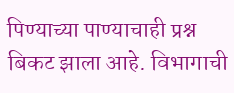पिण्याच्या पाण्याचाही प्रश्न बिकट झाला आहे. विभागाची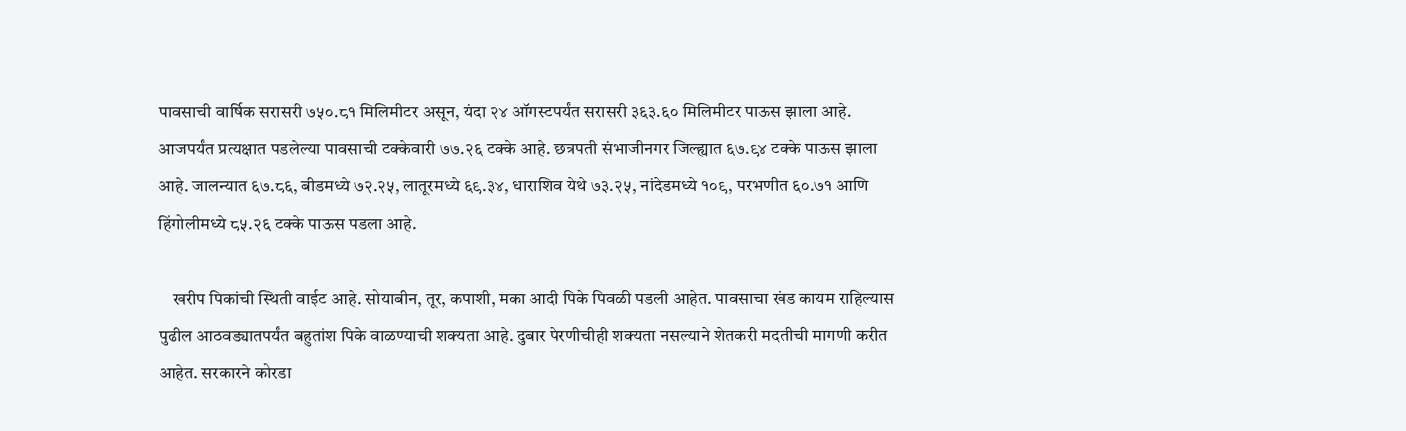पावसाची वार्षिक सरासरी ७५०.८१ मिलिमीटर असून, यंदा २४ ऑगस्टपर्यंत सरासरी ३६३.६० मिलिमीटर पाऊस झाला आहे. आजपर्यंत प्रत्यक्षात पडलेल्या पावसाची टक्केवारी ७७.२६ टक्के आहे. छत्रपती संभाजीनगर जिल्ह्यात ६७.९४ टक्के पाऊस झाला आहे. जालन्यात ६७.८६, बीडमध्ये ७२.२५, लातूरमध्ये ६९.३४, धाराशिव येथे ७३.२५, नांदेडमध्ये १०९, परभणीत ६०.७१ आणि हिंगोलीमध्ये ८५.२६ टक्के पाऊस पडला आहे.

    खरीप पिकांची स्थिती वाईट आहे. सोयाबीन, तूर, कपाशी, मका आदी पिके पिवळी पडली आहेत. पावसाचा खंड कायम राहिल्यास पुढील आठवड्यातपर्यंत बहुतांश पिके वाळण्याची शक्यता आहे. दुबार पेरणीचीही शक्यता नसल्याने शेतकरी मदतीची मागणी करीत आहेत. सरकारने कोरडा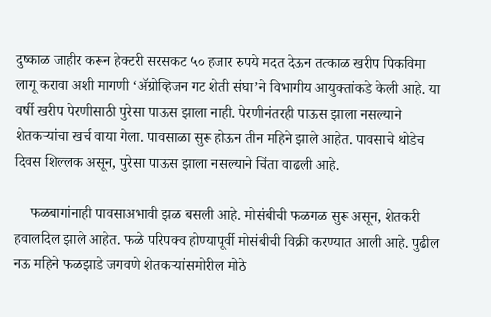दुष्काळ जाहीर करून हेक्टरी सरसकट ५० हजार रुपये मदत देऊन तत्काळ खरीप पिकविमा लागू करावा अशी मागणी ‘ॲग्रोव्हिजन गट शेती संघा’ने विभागीय आयुक्तांकडे केली आहे. या वर्षी खरीप पेरणीसाठी पुरेसा पाऊस झाला नाही. पेरणीनंतरही पाऊस झाला नसल्याने शेतकऱ्यांचा खर्च वाया गेला. पावसाळा सुरू होऊन तीन महिने झाले आहेत. पावसाचे थोडेच दिवस शिल्लक असून, पुरेसा पाऊस झाला नसल्याने चिंता वाढली आहे.

    फळबागांनाही पावसाअभावी झळ बसली आहे. मोसंबीची फळगळ सुरू असून, शेतकरी हवालदिल झाले आहेत. फळे परिपक्व होण्यापूर्वी मोसंबीची विक्री करण्यात आली आहे. पुढील नऊ महिने फळझाडे जगवणे शेतकऱ्यांसमोरील मोठे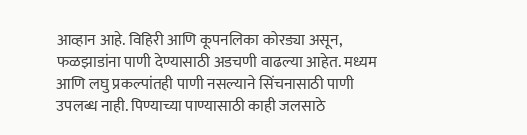आव्हान आहे. विहिरी आणि कूपनलिका कोरड्या असून, फळझाडांना पाणी देण्यासाठी अडचणी वाढल्या आहेत. मध्यम आणि लघु प्रकल्पांतही पाणी नसल्याने सिंचनासाठी पाणी उपलब्ध नाही. पिण्याच्या पाण्यासाठी काही जलसाठे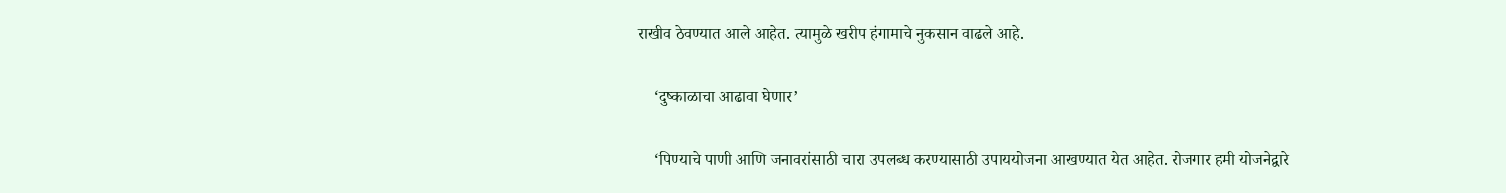राखीव ठेवण्यात आले आहेत. त्यामुळे खरीप हंगामाचे नुकसान वाढले आहे.

    ‘दुष्काळाचा आढावा घेणार’

    ‘पिण्याचे पाणी आणि जनावरांसाठी चारा उपलब्ध करण्यासाठी उपाययोजना आखण्यात येत आहेत. रोजगार हमी योजनेद्वारे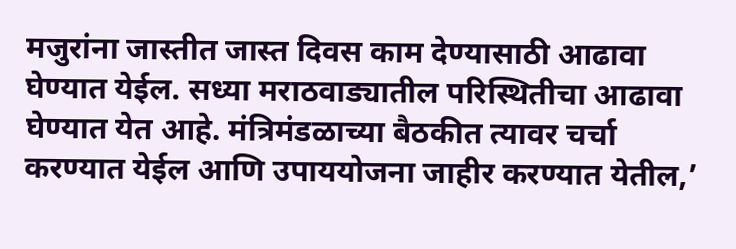मजुरांना जास्तीत जास्त दिवस काम देण्यासाठी आढावा घेण्यात येईल. सध्या मराठवाड्यातील परिस्थितीचा आढावा घेण्यात येत आहे. मंत्रिमंडळाच्या बैठकीत त्यावर चर्चा करण्यात येईल आणि उपाययोजना जाहीर करण्यात येतील,’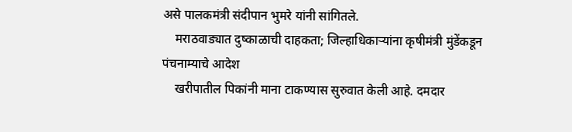असे पालकमंत्री संदीपान भुमरे यांनी सांगितले.
    मराठवाड्यात दुष्काळाची दाहकता; जिल्हाधिकाऱ्यांना कृषीमंत्री मुंडेंकडून पंचनाम्याचे आदेश
    खरीपातील पिकांनी माना टाकण्यास सुरुवात केली आहे. दमदार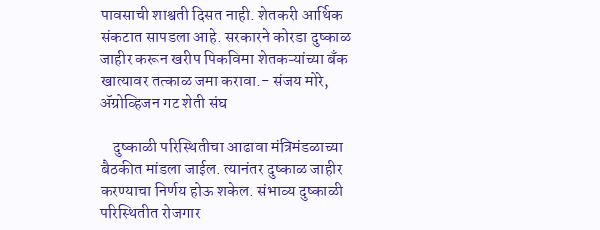पावसाची शाश्वती दिसत नाही. शेतकरी आर्थिक संकटात सापडला आहे. सरकारने कोरडा दुष्काळ जाहीर करून खरीप पिकविमा शेतकऱ्यांच्या बँक खात्यावर तत्काळ जमा करावा.- संजय मोरे, ॲग्रोव्हिजन गट शेती संघ

    दुष्काळी परिस्थितीचा आढावा मंत्रिमंडळाच्या बैठकीत मांडला जाईल. त्यानंतर दुष्काळ जाहीर करण्याचा निर्णय होऊ शकेल. संभाव्य दुष्काळी परिस्थितीत रोजगार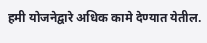हमी योजनेद्वारे अधिक कामे देण्यात येतील.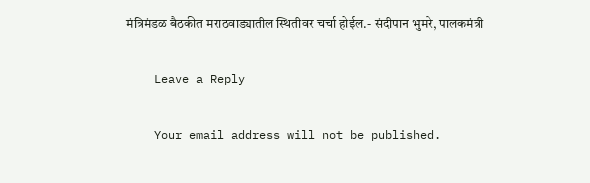मंत्रिमंडळ बैठकीत मराठवाड्यातील स्थितीवर चर्चा होईल.- संदीपान भुमरे, पालकमंत्री

    Leave a Reply

    Your email address will not be published.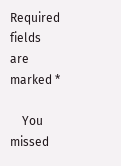Required fields are marked *

    You missed